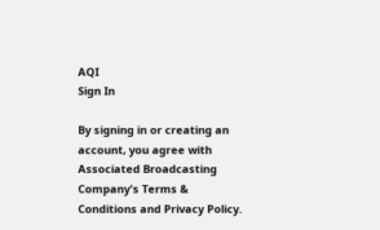AQI
Sign In

By signing in or creating an account, you agree with Associated Broadcasting Company's Terms & Conditions and Privacy Policy.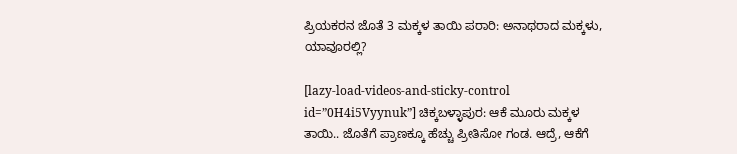ಪ್ರಿಯಕರನ ಜೊತೆ 3 ಮಕ್ಕಳ ತಾಯಿ ಪರಾರಿ: ಅನಾಥರಾದ ಮಕ್ಕಳು, ಯಾವೂರಲ್ಲಿ?

[lazy-load-videos-and-sticky-control id=”0H4i5Vyynuk”] ಚಿಕ್ಕಬಳ್ಳಾಪುರ: ಆಕೆ ಮೂರು ಮಕ್ಕಳ ತಾಯಿ.. ಜೊತೆಗೆ ಪ್ರಾಣಕ್ಕೂ ಹೆಚ್ಚು ಪ್ರೀತಿಸೋ ಗಂಡ. ಆದ್ರೆ, ಆಕೆಗೆ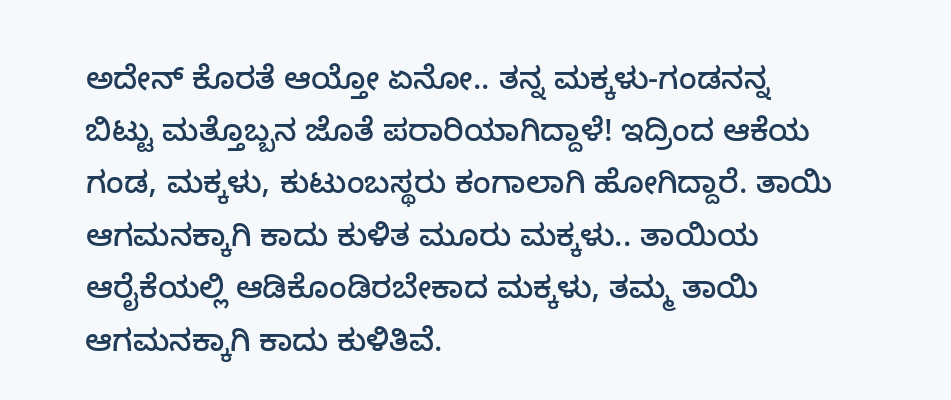ಅದೇನ್ ಕೊರತೆ ಆಯ್ತೋ ಏನೋ.. ತನ್ನ ಮಕ್ಕಳು-ಗಂಡನನ್ನ ಬಿಟ್ಟು ಮತ್ತೊಬ್ಬನ ಜೊತೆ ಪರಾರಿಯಾಗಿದ್ದಾಳೆ! ಇದ್ರಿಂದ ಆಕೆಯ ಗಂಡ, ಮಕ್ಕಳು, ಕುಟುಂಬಸ್ಥರು ಕಂಗಾಲಾಗಿ ಹೋಗಿದ್ದಾರೆ. ತಾಯಿ ಆಗಮನಕ್ಕಾಗಿ ಕಾದು ಕುಳಿತ ಮೂರು ಮಕ್ಕಳು.. ತಾಯಿಯ ಆರೈಕೆಯಲ್ಲಿ ಆಡಿಕೊಂಡಿರಬೇಕಾದ ಮಕ್ಕಳು, ತಮ್ಮ ತಾಯಿ ಆಗಮನಕ್ಕಾಗಿ ಕಾದು ಕುಳಿತಿವೆ.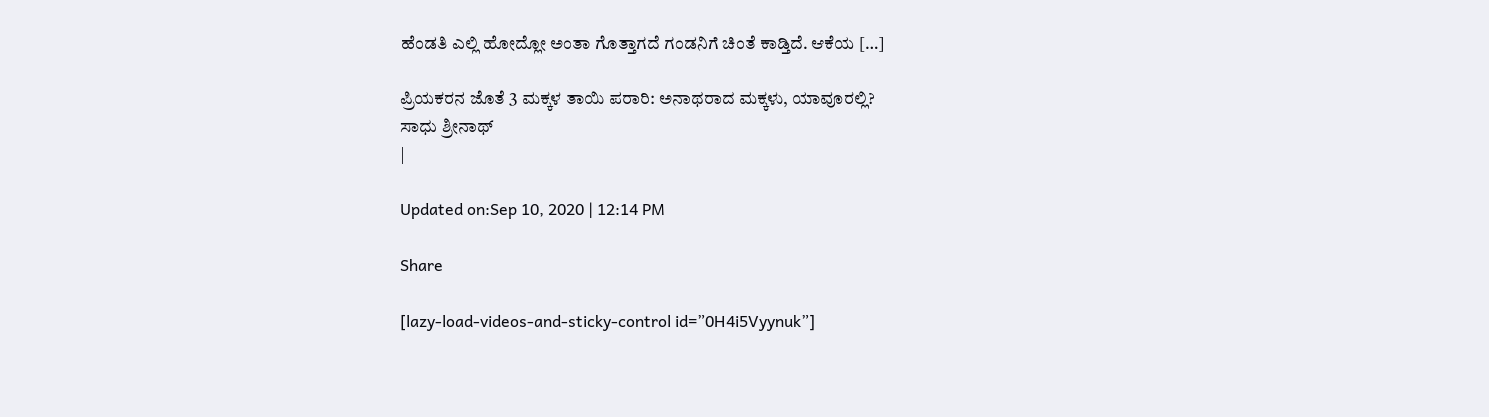ಹೆಂಡತಿ ಎಲ್ಲಿ ಹೋದ್ಲೋ ಅಂತಾ ಗೊತ್ತಾಗದೆ ಗಂಡನಿಗೆ ಚಿಂತೆ ಕಾಡ್ತಿದೆ. ಆಕೆಯ […]

ಪ್ರಿಯಕರನ ಜೊತೆ 3 ಮಕ್ಕಳ ತಾಯಿ ಪರಾರಿ: ಅನಾಥರಾದ ಮಕ್ಕಳು, ಯಾವೂರಲ್ಲಿ?
ಸಾಧು ಶ್ರೀನಾಥ್
|

Updated on:Sep 10, 2020 | 12:14 PM

Share

[lazy-load-videos-and-sticky-control id=”0H4i5Vyynuk”]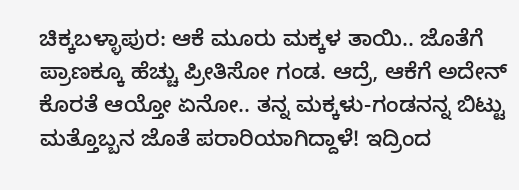ಚಿಕ್ಕಬಳ್ಳಾಪುರ: ಆಕೆ ಮೂರು ಮಕ್ಕಳ ತಾಯಿ.. ಜೊತೆಗೆ ಪ್ರಾಣಕ್ಕೂ ಹೆಚ್ಚು ಪ್ರೀತಿಸೋ ಗಂಡ. ಆದ್ರೆ, ಆಕೆಗೆ ಅದೇನ್ ಕೊರತೆ ಆಯ್ತೋ ಏನೋ.. ತನ್ನ ಮಕ್ಕಳು-ಗಂಡನನ್ನ ಬಿಟ್ಟು ಮತ್ತೊಬ್ಬನ ಜೊತೆ ಪರಾರಿಯಾಗಿದ್ದಾಳೆ! ಇದ್ರಿಂದ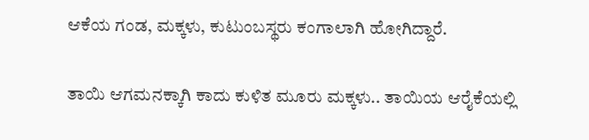ಆಕೆಯ ಗಂಡ, ಮಕ್ಕಳು, ಕುಟುಂಬಸ್ಥರು ಕಂಗಾಲಾಗಿ ಹೋಗಿದ್ದಾರೆ.

ತಾಯಿ ಆಗಮನಕ್ಕಾಗಿ ಕಾದು ಕುಳಿತ ಮೂರು ಮಕ್ಕಳು.. ತಾಯಿಯ ಆರೈಕೆಯಲ್ಲಿ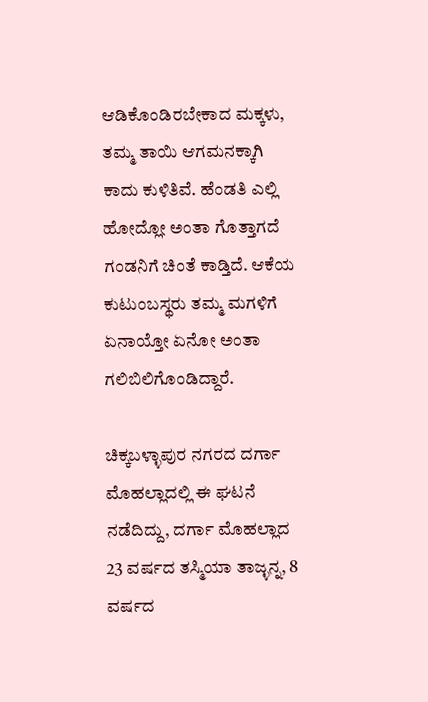ಆಡಿಕೊಂಡಿರಬೇಕಾದ ಮಕ್ಕಳು, ತಮ್ಮ ತಾಯಿ ಆಗಮನಕ್ಕಾಗಿ ಕಾದು ಕುಳಿತಿವೆ. ಹೆಂಡತಿ ಎಲ್ಲಿ ಹೋದ್ಲೋ ಅಂತಾ ಗೊತ್ತಾಗದೆ ಗಂಡನಿಗೆ ಚಿಂತೆ ಕಾಡ್ತಿದೆ. ಆಕೆಯ ಕುಟುಂಬಸ್ಥರು ತಮ್ಮ ಮಗಳಿಗೆ ಏನಾಯ್ತೋ ಏನೋ ಅಂತಾ ಗಲಿಬಿಲಿಗೊಂಡಿದ್ದಾರೆ.

ಚಿಕ್ಕಬಳ್ಳಾಪುರ ನಗರದ ದರ್ಗಾ ಮೊಹಲ್ಲಾದಲ್ಲಿ ಈ ಘಟನೆ ನಡೆದಿದ್ದು, ದರ್ಗಾ ಮೊಹಲ್ಲಾದ 23 ವರ್ಷದ ತಸ್ಮಿಯಾ ತಾಜ್ಳನ್ನ, 8 ವರ್ಷದ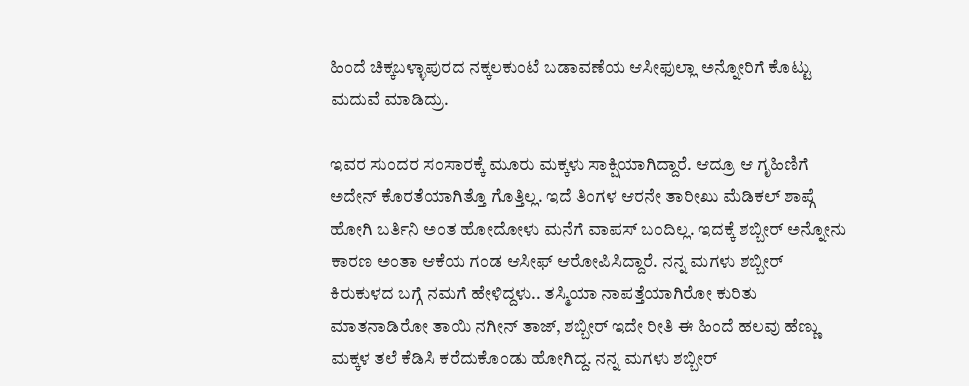ಹಿಂದೆ ಚಿಕ್ಕಬಳ್ಳಾಪುರದ ನಕ್ಕಲಕುಂಟೆ ಬಡಾವಣೆಯ ಆಸೀಫುಲ್ಲಾ ಅನ್ನೋರಿಗೆ ಕೊಟ್ಟು ಮದುವೆ ಮಾಡಿದ್ರು.

ಇವರ ಸುಂದರ ಸಂಸಾರಕ್ಕೆ ಮೂರು ಮಕ್ಕಳು ಸಾಕ್ಷಿಯಾಗಿದ್ದಾರೆ. ಆದ್ರೂ ಆ ಗೃಹಿಣಿಗೆ ಅದೇನ್ ಕೊರತೆಯಾಗಿತ್ತೊ ಗೊತ್ತಿಲ್ಲ. ಇದೆ ತಿಂಗಳ ಆರನೇ ತಾರೀಖು ಮೆಡಿಕಲ್ ಶಾಪ್ಗೆ ಹೋಗಿ ಬರ್ತಿನಿ ಅಂತ ಹೋದೋಳು ಮನೆಗೆ ವಾಪಸ್ ಬಂದಿಲ್ಲ. ಇದಕ್ಕೆ ಶಬ್ಬೀರ್ ಅನ್ನೋನು ಕಾರಣ ಅಂತಾ ಆಕೆಯ ಗಂಡ ಆಸೀಫ್ ಆರೋಪಿಸಿದ್ದಾರೆ. ನನ್ನ ಮಗಳು ಶಬ್ಬೀರ್ ಕಿರುಕುಳದ ಬಗ್ಗೆ ನಮಗೆ ಹೇಳಿದ್ದಳು.. ತಸ್ಮಿಯಾ ನಾಪತ್ತೆಯಾಗಿರೋ ಕುರಿತು ಮಾತನಾಡಿರೋ ತಾಯಿ ನಗೀನ್ ತಾಜ್, ಶಬ್ಬೀರ್ ಇದೇ ರೀತಿ ಈ ಹಿಂದೆ ಹಲವು ಹೆಣ್ಣು ಮಕ್ಕಳ ತಲೆ ಕೆಡಿಸಿ ಕರೆದುಕೊಂಡು ಹೋಗಿದ್ದ. ನನ್ನ ಮಗಳು ಶಬ್ಬೀರ್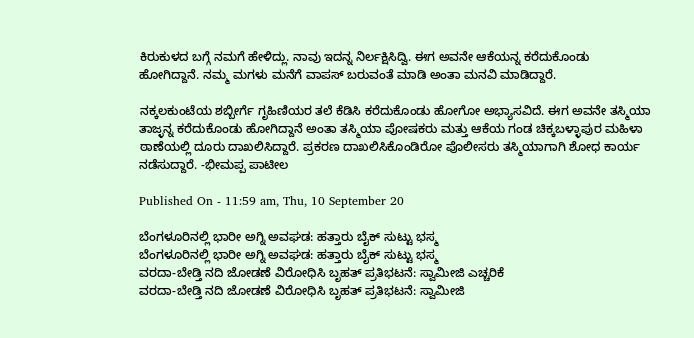ಕಿರುಕುಳದ ಬಗ್ಗೆ ನಮಗೆ ಹೇಳಿದ್ಲು. ನಾವು ಇದನ್ನ ನಿರ್ಲಕ್ಷಿಸಿದ್ವಿ. ಈಗ ಅವನೇ ಆಕೆಯನ್ನ ಕರೆದುಕೊಂಡು ಹೋಗಿದ್ದಾನೆ. ನಮ್ಮ ಮಗಳು ಮನೆಗೆ ವಾಪಸ್ ಬರುವಂತೆ ಮಾಡಿ ಅಂತಾ ಮನವಿ ಮಾಡಿದ್ದಾರೆ.

ನಕ್ಕಲಕುಂಟೆಯ ಶಬ್ಬೀರ್ಗೆ ಗೃಹಿಣಿಯರ ತಲೆ ಕೆಡಿಸಿ ಕರೆದುಕೊಂಡು ಹೋಗೋ ಅಭ್ಯಾಸವಿದೆ. ಈಗ ಅವನೇ ತಸ್ಮಿಯಾ ತಾಜ್ಳನ್ನ ಕರೆದುಕೊಂಡು ಹೋಗಿದ್ದಾನೆ ಅಂತಾ ತಸ್ಮಿಯಾ ಪೋಷಕರು ಮತ್ತು ಆಕೆಯ ಗಂಡ ಚಿಕ್ಕಬಳ್ಳಾಪುರ ಮಹಿಳಾ ಠಾಣೆಯಲ್ಲಿ ದೂರು ದಾಖಲಿಸಿದ್ದಾರೆ. ಪ್ರಕರಣ ದಾಖಲಿಸಿಕೊಂಡಿರೋ ಪೊಲೀಸರು ತಸ್ಮಿಯಾಗಾಗಿ ಶೋಧ ಕಾರ್ಯ ನಡೆಸುದ್ದಾರೆ. -ಭೀಮಪ್ಪ ಪಾಟೀಲ

Published On - 11:59 am, Thu, 10 September 20

ಬೆಂಗಳೂರಿನಲ್ಲಿ ಭಾರೀ ಅಗ್ನಿ ಅವಘಡ: ಹತ್ತಾರು ಬೈಕ್ ಸುಟ್ಟು ಭಸ್ಮ
ಬೆಂಗಳೂರಿನಲ್ಲಿ ಭಾರೀ ಅಗ್ನಿ ಅವಘಡ: ಹತ್ತಾರು ಬೈಕ್ ಸುಟ್ಟು ಭಸ್ಮ
ವರದಾ-ಬೇಡ್ತಿ ನದಿ ಜೋಡಣೆ ವಿರೋಧಿಸಿ ಬೃಹತ್ ಪ್ರತಿಭಟನೆ: ಸ್ವಾಮೀಜಿ ಎಚ್ಚರಿಕೆ
ವರದಾ-ಬೇಡ್ತಿ ನದಿ ಜೋಡಣೆ ವಿರೋಧಿಸಿ ಬೃಹತ್ ಪ್ರತಿಭಟನೆ: ಸ್ವಾಮೀಜಿ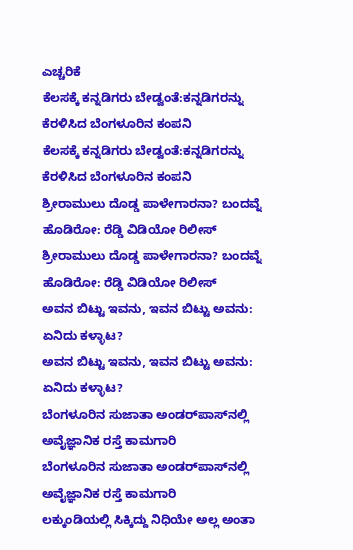ಎಚ್ಚರಿಕೆ
ಕೆಲಸಕ್ಕೆ ಕನ್ನಡಿಗರು ಬೇಡ್ವಂತೆ:ಕನ್ನಡಿಗರನ್ನು ಕೆರಳಿಸಿದ ಬೆಂಗಳೂರಿನ ಕಂಪನಿ
ಕೆಲಸಕ್ಕೆ ಕನ್ನಡಿಗರು ಬೇಡ್ವಂತೆ:ಕನ್ನಡಿಗರನ್ನು ಕೆರಳಿಸಿದ ಬೆಂಗಳೂರಿನ ಕಂಪನಿ
ಶ್ರೀರಾಮುಲು ದೊಡ್ಡ ಪಾಳೇಗಾರನಾ? ಬಂದವ್ನೆ ಹೊಡಿರೋ: ರೆಡ್ಡಿ ವಿಡಿಯೋ ರಿಲೀಸ್‌
ಶ್ರೀರಾಮುಲು ದೊಡ್ಡ ಪಾಳೇಗಾರನಾ? ಬಂದವ್ನೆ ಹೊಡಿರೋ: ರೆಡ್ಡಿ ವಿಡಿಯೋ ರಿಲೀಸ್‌
ಅವನ ಬಿಟ್ಟು ಇವನು, ಇವನ ಬಿಟ್ಟು ಅವನು: ಏನಿದು ಕಳ್ಳಾಟ?
ಅವನ ಬಿಟ್ಟು ಇವನು, ಇವನ ಬಿಟ್ಟು ಅವನು: ಏನಿದು ಕಳ್ಳಾಟ?
ಬೆಂಗಳೂರಿನ ಸುಜಾತಾ ಅಂಡರ್‌ಪಾಸ್‌ನಲ್ಲಿ ಅವೈಜ್ಞಾನಿಕ ರಸ್ತೆ ಕಾಮಗಾರಿ
ಬೆಂಗಳೂರಿನ ಸುಜಾತಾ ಅಂಡರ್‌ಪಾಸ್‌ನಲ್ಲಿ ಅವೈಜ್ಞಾನಿಕ ರಸ್ತೆ ಕಾಮಗಾರಿ
ಲಕ್ಕುಂಡಿಯಲ್ಲಿ ಸಿಕ್ಕಿದ್ದು ನಿಧಿಯೇ ಅಲ್ಲ ಅಂತಾ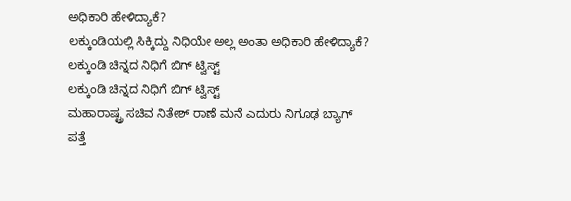ಅಧಿಕಾರಿ ಹೇಳಿದ್ಯಾಕೆ?
ಲಕ್ಕುಂಡಿಯಲ್ಲಿ ಸಿಕ್ಕಿದ್ದು ನಿಧಿಯೇ ಅಲ್ಲ ಅಂತಾ ಅಧಿಕಾರಿ ಹೇಳಿದ್ಯಾಕೆ?
ಲಕ್ಕುಂಡಿ ಚಿನ್ನದ ನಿಧಿಗೆ ಬಿಗ್ ಟ್ವಿಸ್ಟ್
ಲಕ್ಕುಂಡಿ ಚಿನ್ನದ ನಿಧಿಗೆ ಬಿಗ್ ಟ್ವಿಸ್ಟ್
ಮಹಾರಾಷ್ಟ್ರ ಸಚಿವ ನಿತೇಶ್ ರಾಣೆ ಮನೆ ಎದುರು ನಿಗೂಢ ಬ್ಯಾಗ್ ಪತ್ತೆ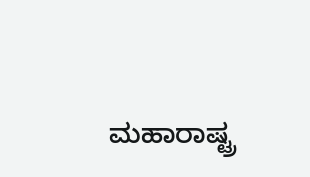ಮಹಾರಾಷ್ಟ್ರ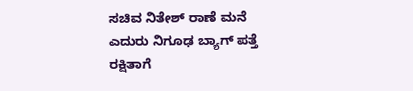ಸಚಿವ ನಿತೇಶ್ ರಾಣೆ ಮನೆ ಎದುರು ನಿಗೂಢ ಬ್ಯಾಗ್ ಪತ್ತೆ
ರಕ್ಷಿತಾಗೆ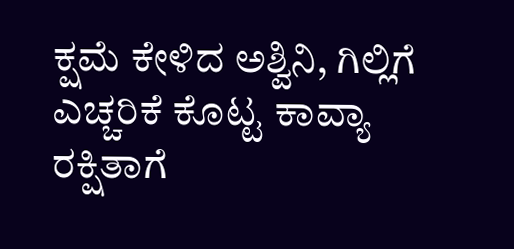ಕ್ಷಮೆ ಕೇಳಿದ ಅಶ್ವಿನಿ, ಗಿಲ್ಲಿಗೆ ಎಚ್ಚರಿಕೆ ಕೊಟ್ಟ ಕಾವ್ಯಾ
ರಕ್ಷಿತಾಗೆ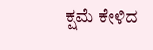ಕ್ಷಮೆ ಕೇಳಿದ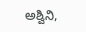ಅಶ್ವಿನಿ,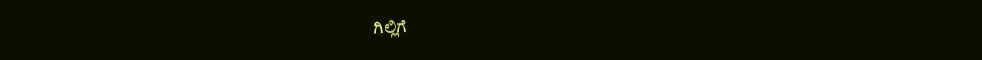ಗಿಲ್ಲಿಗೆ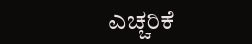ಎಚ್ಚರಿಕೆ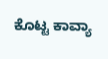ಕೊಟ್ಟ ಕಾವ್ಯಾ